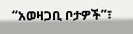“አወዛጋቢ ቦታዎች”፣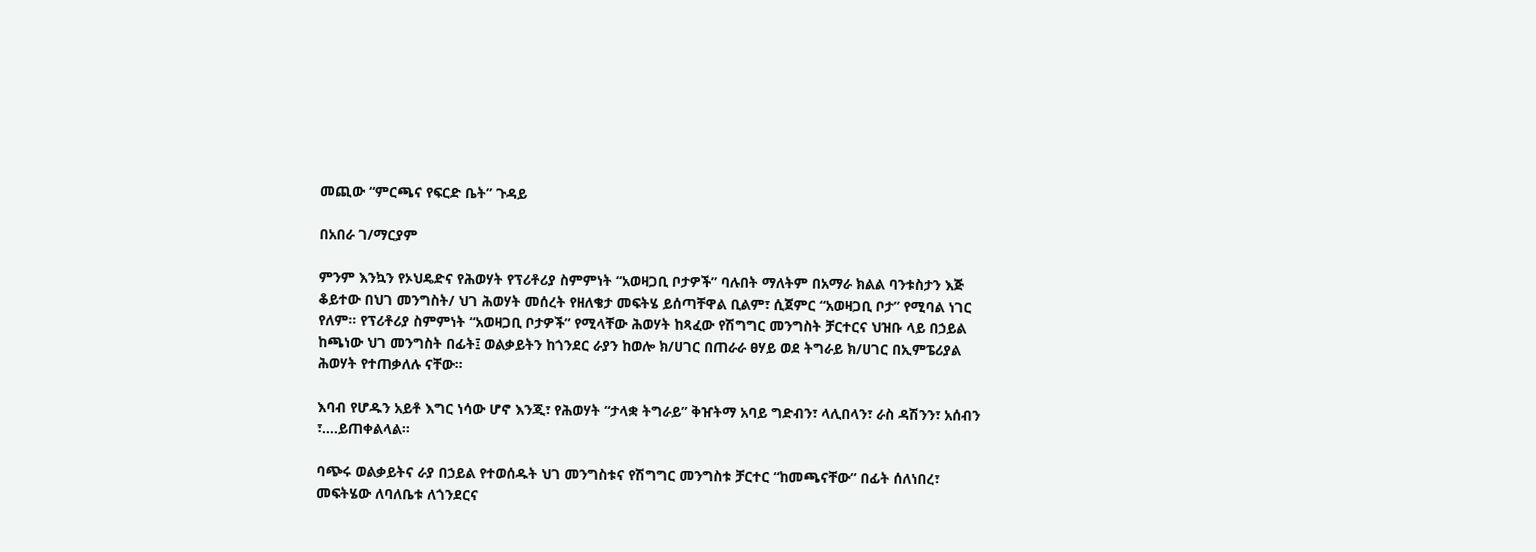መጪው “ምርጫና የፍርድ ቤት” ጉዳይ

በአበራ ገ/ማርያም

ምንም እንኳን የኦህዴድና የሕወሃት የፕሪቶሪያ ስምምነት “አወዛጋቢ ቦታዎች” ባሉበት ማለትም በአማራ ክልል ባንቱስታን እጅ ቆይተው በህገ መንግስት/ ህገ ሕወሃት መሰረት የዘለቄታ መፍትሄ ይሰጣቸዋል ቢልም፣ ሲጀምር “አወዛጋቢ ቦታ” የሚባል ነገር የለም። የፕሪቶሪያ ስምምነት “አወዛጋቢ ቦታዎች” የሚላቸው ሕወሃት ከጻፈው የሽግግር መንግስት ቻርተርና ህዝቡ ላይ በኃይል ከጫነው ህገ መንግስት በፊት፤ ወልቃይትን ከጎንደር ራያን ከወሎ ክ/ሀገር በጠራራ ፀሃይ ወደ ትግራይ ክ/ሀገር በኢምፔሪያል ሕወሃት የተጠቃለሉ ናቸው።

እባብ የሆዱን አይቶ እግር ነሳው ሆኖ እንጂ፣ የሕወሃት “ታላቋ ትግራይ” ቅዠትማ አባይ ግድብን፣ ላሊበላን፣ ራስ ዳሽንን፣ አሰብን ፣….ይጠቀልላል።

ባጭሩ ወልቃይትና ራያ በኃይል የተወሰዱት ህገ መንግስቱና የሽግግር መንግስቱ ቻርተር “ከመጫናቸው” በፊት ሰለነበረ፣ መፍትሄው ለባለቤቱ ለጎንደርና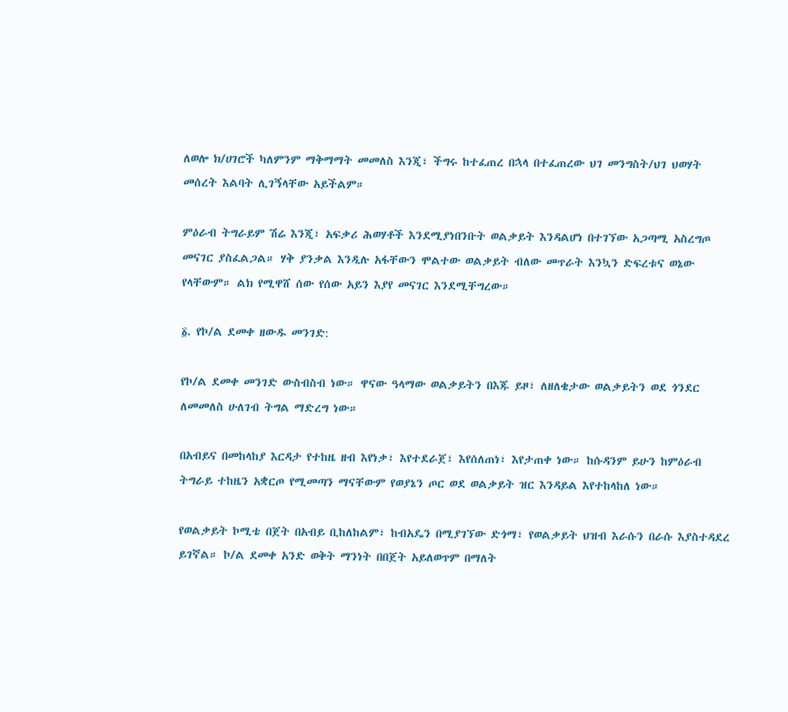ለወሎ ክ/ሀገሮች ካለምንም ማቅማማት መመለስ እንጂ፣ ችግሩ ከተፈጠረ በኋላ በተፈጠረው ህገ መንግስት/ህገ ህወሃት መሰረት እልባት ሊገኝላቸው አይችልም።

ምዕራብ ትግራይም ሽሬ እንጂ፣ አፍቃሪ ሕወሃቶች እንደሚያነበንቡት ወልቃይት እንዳልሆነ በተገኘው አጋጣሚ አስረግጦ መናገር ያስፈልጋል። ሃቅ ያንቃል እንዲሉ አፋቸውን ሞልተው ወልቃይት ብለው መጥራት እንኳን ድፍረቱና ወኔው የላቸውም። ልክ የሚዋሸ ሰው የሰው አይን እያየ መናገር እንደሚቸግረው።

፩. የኮ/ል ደመቀ ዘውዱ መንገድ:

የኮ/ል ደመቀ መንገድ ውስብስብ ነው። ዋናው ዓላማው ወልቃይትን በእጁ ይዞ፣ ለዘለቄታው ወልቃይትን ወደ ጎንደር ለመመለስ ሁለገብ ትግል ማድረግ ነው።

በአብይና በመከላከያ እርዳታ የተከዜ ዘብ እየነቃ፣ እየተደራጀ፣ እየሰለጠነ፣ እየታጠቀ ነው። ከሱዳንም ይሁን ከምዕራብ ትግራይ ተከዜን አቋርጦ የሚመጣን ማናቸውም የወያኔን ጦር ወደ ወልቃይት ዝር እንዳይል እየተከላከለ ነው።

የወልቃይት ኮሚቴ በጀት በአብይ ቢከለከልም፣ ከብአዴን በሚያገኘው ድጎማ፣ የወልቃይት ህዝብ እራሱን በራሱ እያስተዳደረ ይገኛል። ኮ/ል ደመቀ አንድ ወቅት ማንነት በበጀት አይለወጥም በማለት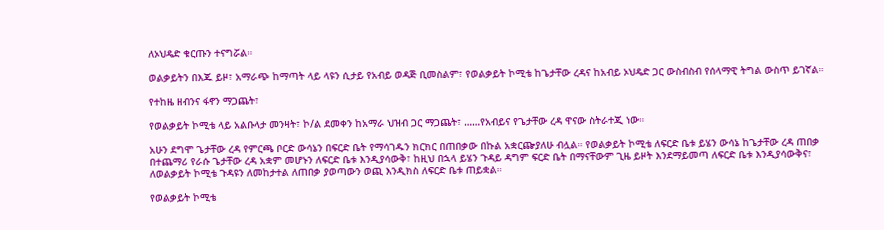ለኦህዴድ ቁርጡን ተናግሯል።

ወልቃይትን በእጁ ይዞ፣ አማራጭ ከማጣት ላይ ላዩን ሲታይ የአብይ ወዳጅ ቢመስልም፣ የወልቃይት ኮሚቴ ከጌታቸው ረዳና ከአብይ ኦህዴድ ጋር ውስብስብ የሰላማዊ ትግል ውስጥ ይገኛል።

የተከዜ ዘብንና ፋኖን ማጋጨት፣

የወልቃይት ኮሚቴ ላይ አልቡላታ መንዛት፣ ኮ/ል ደመቀን ከአማራ ህዝብ ጋር ማጋጨት፣ ……የአብይና የጌታቸው ረዳ ዋናው ስትራተጂ ነው።

አሁን ደግሞ ጌታቸው ረዳ የምርጫ ቦርድ ውሳኔን በፍርድ ቤት የማሳገዱን ክርክር በጠበቃው በኩል አቋርጬያለሁ ብሏል። የወልቃይት ኮሚቴ ለፍርድ ቤቱ ይሄን ውሳኔ ከጌታቸው ረዳ ጠበቃ በተጨማሪ የራሱ ጌታቸው ረዳ አቋም መሆኑን ለፍርድ ቤቱ እንዲያሳውቅ፣ ከዚህ በኋላ ይሄን ጉዳይ ዳግም ፍርድ ቤት በማናቸውም ጊዜ ይዞት እንደማይመጣ ለፍርድ ቤቱ እንዲያሳውቅና፣ ለወልቃይት ኮሚቴ ጉዳዩን ለመከታተል ለጠበቃ ያወጣውን ወጪ እንዲክስ ለፍርድ ቤቱ ጠይቋል።

የወልቃይት ኮሚቴ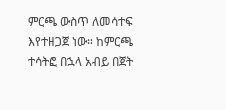ምርጫ ውስጥ ለመሳተፍ እየተዘጋጀ ነው። ከምርጫ ተሳትፎ በኋላ አብይ በጀት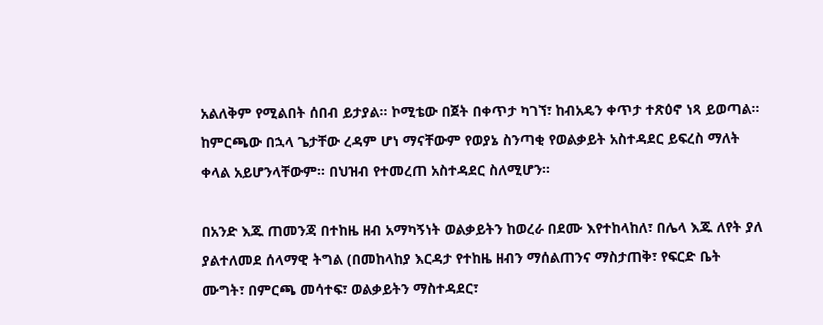አልለቅም የሚልበት ሰበብ ይታያል። ኮሚቴው በጀት በቀጥታ ካገኘ፣ ከብአዴን ቀጥታ ተጽዕኖ ነጻ ይወጣል። ከምርጫው በኋላ ጌታቸው ረዳም ሆነ ማናቸውም የወያኔ ስንጣቂ የወልቃይት አስተዳደር ይፍረስ ማለት ቀላል አይሆንላቸውም። በህዝብ የተመረጠ አስተዳደር ስለሚሆን።

በአንድ እጁ ጠመንጃ በተከዜ ዘብ አማካኝነት ወልቃይትን ከወረራ በደሙ እየተከላከለ፣ በሌላ እጁ ለየት ያለ ያልተለመደ ሰላማዊ ትግል (በመከላከያ እርዳታ የተከዜ ዘብን ማሰልጠንና ማስታጠቅ፣ የፍርድ ቤት ሙግት፣ በምርጫ መሳተፍ፣ ወልቃይትን ማስተዳደር፣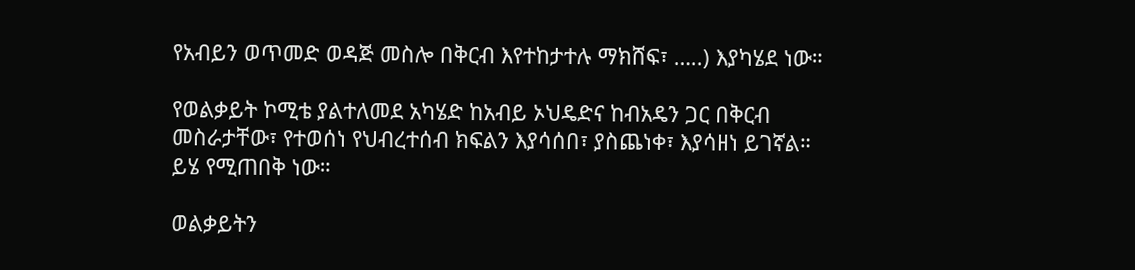የአብይን ወጥመድ ወዳጅ መስሎ በቅርብ እየተከታተሉ ማክሸፍ፣ …..) እያካሄደ ነው።

የወልቃይት ኮሚቴ ያልተለመደ አካሄድ ከአብይ ኦህዴድና ከብአዴን ጋር በቅርብ መስራታቸው፣ የተወሰነ የህብረተሰብ ክፍልን እያሳሰበ፣ ያስጨነቀ፣ እያሳዘነ ይገኛል። ይሄ የሚጠበቅ ነው።

ወልቃይትን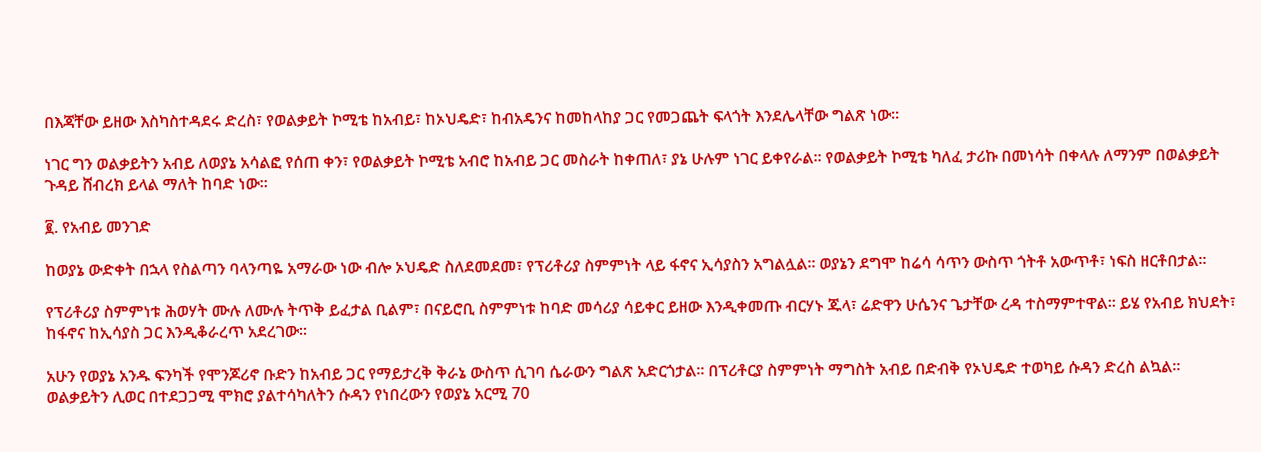በእጃቸው ይዘው እስካስተዳደሩ ድረስ፣ የወልቃይት ኮሚቴ ከአብይ፣ ከኦህዴድ፣ ከብአዴንና ከመከላከያ ጋር የመጋጨት ፍላጎት እንደሌላቸው ግልጽ ነው።

ነገር ግን ወልቃይትን አብይ ለወያኔ አሳልፎ የሰጠ ቀን፣ የወልቃይት ኮሚቴ አብሮ ከአብይ ጋር መስራት ከቀጠለ፣ ያኔ ሁሉም ነገር ይቀየራል። የወልቃይት ኮሚቴ ካለፈ ታሪኩ በመነሳት በቀላሉ ለማንም በወልቃይት ጉዳይ ሸብረክ ይላል ማለት ከባድ ነው።

፪. የአብይ መንገድ

ከወያኔ ውድቀት በኋላ የስልጣን ባላንጣዬ አማራው ነው ብሎ ኦህዴድ ስለደመደመ፣ የፕሪቶሪያ ስምምነት ላይ ፋኖና ኢሳያስን አግልሏል። ወያኔን ደግሞ ከሬሳ ሳጥን ውስጥ ጎትቶ አውጥቶ፣ ነፍስ ዘርቶበታል።

የፕሪቶሪያ ስምምነቱ ሕወሃት ሙሉ ለሙሉ ትጥቅ ይፈታል ቢልም፣ በናይሮቢ ስምምነቱ ከባድ መሳሪያ ሳይቀር ይዘው እንዲቀመጡ ብርሃኑ ጁላ፣ ሬድዋን ሁሴንና ጌታቸው ረዳ ተስማምተዋል። ይሄ የአብይ ክህደት፣ ከፋኖና ከኢሳያስ ጋር እንዲቆራረጥ አደረገው።

አሁን የወያኔ አንዱ ፍንካች የሞንጆሪኖ ቡድን ከአብይ ጋር የማይታረቅ ቅራኔ ውስጥ ሲገባ ሴራውን ግልጽ አድርጎታል። በፕሪቶርያ ስምምነት ማግስት አብይ በድብቅ የኦህዴድ ተወካይ ሱዳን ድረስ ልኳል። ወልቃይትን ሊወር በተደጋጋሚ ሞክሮ ያልተሳካለትን ሱዳን የነበረውን የወያኔ አርሚ 70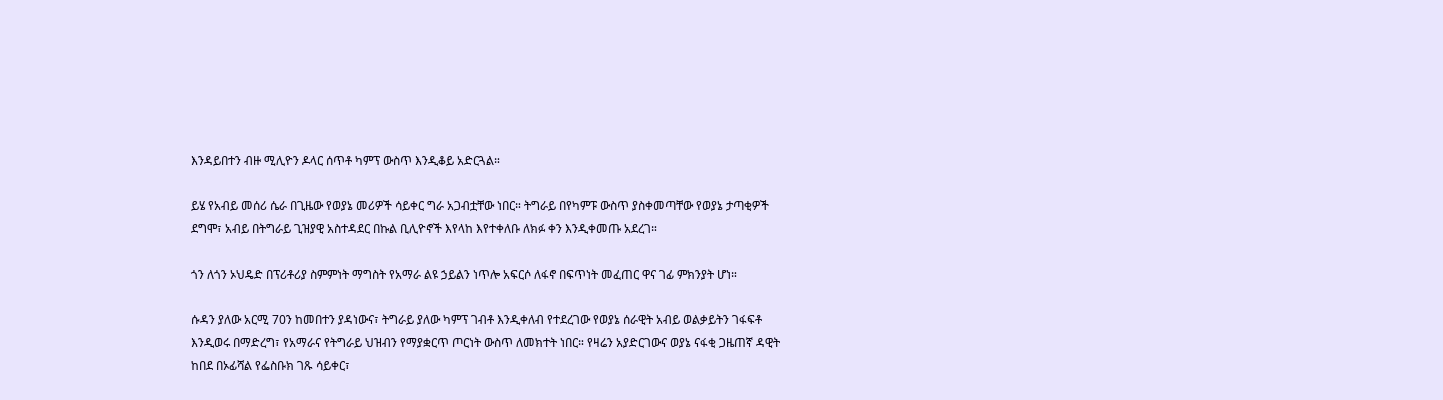እንዳይበተን ብዙ ሚሊዮን ዶላር ሰጥቶ ካምፕ ውስጥ እንዲቆይ አድርጓል።

ይሄ የአብይ መሰሪ ሴራ በጊዜው የወያኔ መሪዎች ሳይቀር ግራ አጋብቷቸው ነበር። ትግራይ በየካምፑ ውስጥ ያስቀመጣቸው የወያኔ ታጣቂዎች ደግሞ፣ አብይ በትግራይ ጊዝያዊ አስተዳደር በኩል ቢሊዮኖች እየላከ እየተቀለቡ ለክፉ ቀን እንዲቀመጡ አደረገ።

ጎን ለጎን ኦህዴድ በፕሪቶሪያ ስምምነት ማግስት የአማራ ልዩ ኃይልን ነጥሎ አፍርሶ ለፋኖ በፍጥነት መፈጠር ዋና ገፊ ምክንያት ሆነ።

ሱዳን ያለው አርሚ 70ን ከመበተን ያዳነውና፣ ትግራይ ያለው ካምፕ ገብቶ እንዲቀለብ የተደረገው የወያኔ ሰራዊት አብይ ወልቃይትን ገፋፍቶ እንዲወሩ በማድረግ፣ የአማራና የትግራይ ህዝብን የማያቋርጥ ጦርነት ውስጥ ለመክተት ነበር። የዛሬን አያድርገውና ወያኔ ናፋቂ ጋዜጠኛ ዳዊት
ከበደ በኦፊሻል የፌስቡክ ገጹ ሳይቀር፣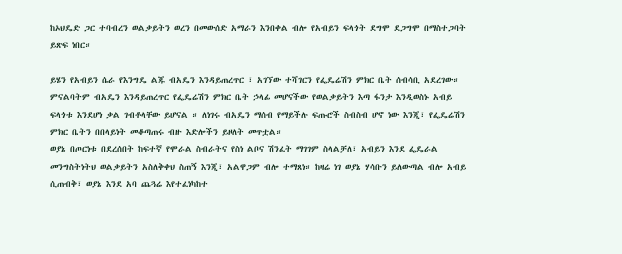ከኦህዴድ ጋር ተባብረን ወልቃይትን ወረን በመውሰድ አማራን እንበቀል ብሎ የአብይን ፍላጎት ደግሞ ደጋግሞ በማስተጋባት ይጽፍ ነበር።

ይሄን የአብይን ሴራ የእንግዴ ልጁ ብአዴን እንዳይጠረጥር ፣ አገኘው ተሻገርን የፌዴሬሽን ምክር ቤት ሰብሳቢ አደረገው። ምናልባትም ብአዴን እንዳይጠረጥር የፌዴሬሽን ምክር ቤት ኃላፊ መሆናችው የወልቃይትን እጣ ፋንታ እንዲወስኑ አብይ ፍላጎቱ እንደሆነ ቃል ገብቶላቸው ይሆናል ። ለነገሩ ብአዴን ማሰብ የማይችሉ ፍጡሮች ስብስብ ሆኖ ነው እንጂ፣ የፌዴሬሽን ምክር ቤትን በበላይነት መቆጣጠሩ ብዙ እድሎችን ይዞለት መጥቷል።
ወያኔ በጦርነቱ በደረሰበት ከፍተኛ የሞራል ስብራትና የስነ ልቦና ሽንፈት ማገገም ስላልቻለ፣ አብይን እንደ ፌዴራል መንግስትነትህ ወልቃይትን አስለቅቀህ ስጠኝ እንጂ፣ አልዋጋም ብሎ ተማጸነ። ከዛሬ ነገ ወያኔ ሃሳቡን ይለውጣል ብሎ አብይ ሲጠብቅ፣ ወያኔ እንደ አባ ጨጓሬ እየተፈነካከተ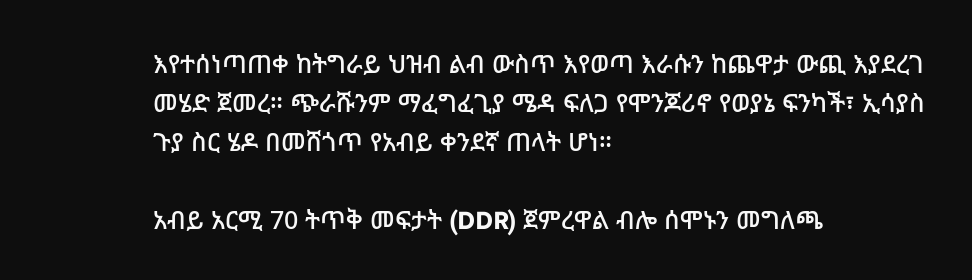እየተሰነጣጠቀ ከትግራይ ህዝብ ልብ ውስጥ እየወጣ እራሱን ከጨዋታ ውጪ እያደረገ መሄድ ጀመረ። ጭራሹንም ማፈግፈጊያ ሜዳ ፍለጋ የሞንጆሪኖ የወያኔ ፍንካች፣ ኢሳያስ ጉያ ስር ሄዶ በመሸጎጥ የአብይ ቀንደኛ ጠላት ሆነ።

አብይ አርሚ 70 ትጥቅ መፍታት (DDR) ጀምረዋል ብሎ ሰሞኑን መግለጫ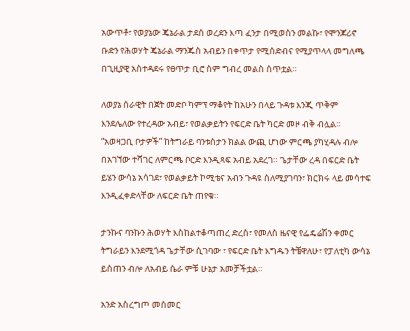አውጥቶ፣ የወያኔው ጄኔራል ታደሰ ወረደን እጣ ፈንታ በሚወስን መልኩ፣ የሞንጆሪኖ ቡድን የሕወሃት ጄኔራል ማንጁስ አብይን በቀጥታ የሚሰድብና የሚያጥላላ መግለጫ በጊዚያዊ አስተዳደሩ የፀጥታ ቢሮ ስም ግብረ መልስ ሰጥቷል።

ለወያኔ ሰራዊት በጀት መድቦ ካምፕ ማቆየት ከአሁን በላይ ጉዳቱ እንጂ ጥቅም እንደሌለው የተረዳው አብይ፣ የወልቃይትን የፍርድ ቤት ካርድ መዞ ብቅ ብሏል። “አወዛጋቢ ቦታዎች” ከትግራይ ባንቱስታን ክልል ውጪ ሆነው ምርጫ ያካሂዳሉ ብሎ በአገኘው ተሻገር ለምርጫ ቦርድ እንዲጻፍ አብይ አደረገ። ጌታቸው ረዳ በፍርድ ቤት ይሄን ውሳኔ አሳገደ፣ የወልቃይት ኮሚቴና አብን ጉዳዩ ስለሚያገባን፣ ክርክሩ ላይ መሳተፍ እንዲፈቀድላቸው ለፍርድ ቤት ጠየቁ።

ታንኩና ባንኩን ሕወሃት እስከልተቆጣጠረ ድረስ፣ የመለስ ዜናዊ የፌዴሬሽን ቀመር ትግራይን እንደሚጎዳ ጌታቸው ሲገባው ፣ የፍርድ ቤት እግዱን ትቼዋለሁ፣ የፓለቲካ ውሳኔ ይሰጠን ብሎ ለአብይ ሴራ ምቹ ሁኔታ አመቻችቷል።

አንድ አስረግጦ መሰመር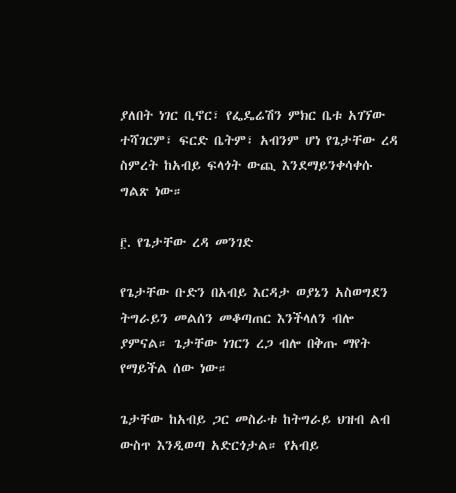ያለበት ነገር ቢኖር፣ የፌዴሬሽን ምክር ቤቱ አገኘው ተሻገርም፣ ፍርድ ቤትም፣ አብንም ሆነ የጌታቸው ረዳ ስምረት ከአብይ ፍላጎት ውጪ እንደማይንቀሳቀሱ ግልጽ ነው።

፫. የጌታቸው ረዳ መንገድ

የጌታቸው ቡድን በአብይ እርዳታ ወያኔን አስወግደን ትግራይን መልሰን መቆጣጠር እንችላለን ብሎ ያምናል። ጌታቸው ነገርን ረጋ ብሎ በቅጡ ማየት የማይችል ሰው ነው።

ጌታቸው ከአብይ ጋር መስራቱ ከትግራይ ህዝብ ልብ ውስጥ እንዲወጣ አድርጎታል። የአብይ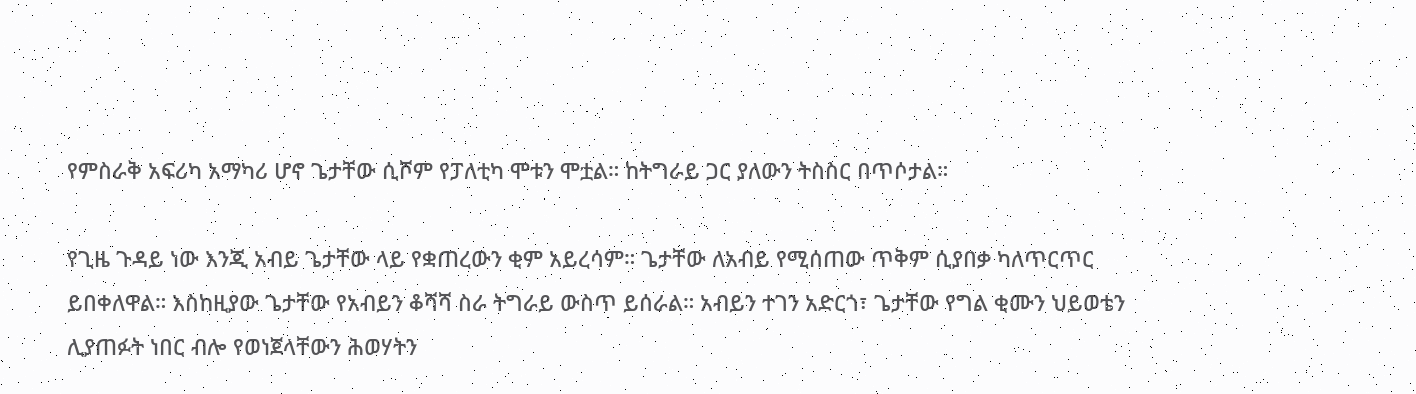የምስራቅ አፍሪካ አማካሪ ሆኖ ጌታቸው ሲሾም የፓለቲካ ሞቱን ሞቷል። ከትግራይ ጋር ያለውን ትስስር በጥሶታል።

የጊዜ ጉዳይ ነው እንጂ አብይ ጌታቸው ላይ የቋጠረውን ቂም አይረሳም። ጌታቸው ለአብይ የሚሰጠው ጥቅም ሲያበቃ ካለጥርጥር ይበቀለዋል። እስከዚያው ጌታቸው የአብይን ቆሻሻ ስራ ትግራይ ውስጥ ይሰራል። አብይን ተገን አድርጎ፣ ጌታቸው የግል ቂሙን ህይወቴን ሊያጠፉት ነበር ብሎ የወነጀላቸውን ሕወሃትን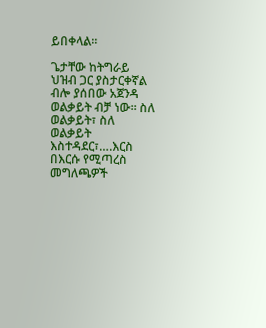ይበቀላል።

ጌታቸው ከትግራይ ህዝብ ጋር ያስታርቀኛል ብሎ ያሰበው አጀንዳ ወልቃይት ብቻ ነው። ስለ ወልቃይት፣ ስለ ወልቃይት እስተዳደር፣….እርስ በእርሱ የሚጣረስ መግለጫዎች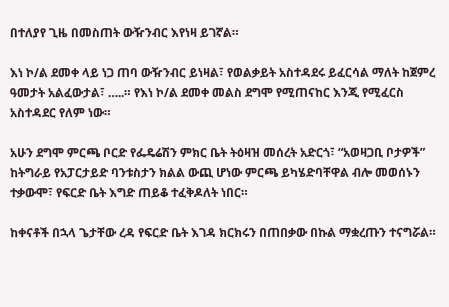በተለያየ ጊዜ በመስጠት ውዥንብር እየነዛ ይገኛል።

እነ ኮ/ል ደመቀ ላይ ነጋ ጠባ ውዥንብር ይነዛል፣ የወልቃይት አስተዳደሩ ይፈርሳል ማለት ከጀምረ ዓመታት አልፈውታል፣ …..። የእነ ኮ/ል ደመቀ መልስ ደግሞ የሚጠናከር እንጂ የሚፈርስ አስተዳደር የለም ነው።

አሁን ደግሞ ምርጫ ቦርድ የፌዴሬሽን ምክር ቤት ትዕዛዝ መሰረት አድርጎ፣ “አወዛጋቢ ቦታዎች” ከትግራይ የአፓርታይድ ባንቱስታን ክልል ውጪ ሆነው ምርጫ ይካሄድባቸዋል ብሎ መወሰኑን ተቃውሞ፣ የፍርድ ቤት እግድ ጠይቆ ተፈቅዶለት ነበር።

ከቀናቶች በኋላ ጌታቸው ረዳ የፍርድ ቤት እገዳ ክርክሩን በጠበቃው በኩል ማቋረጡን ተናግሯል።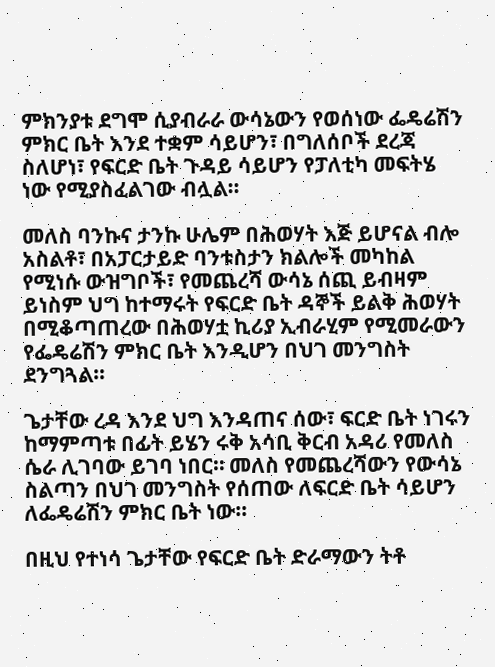ምክንያቱ ደግሞ ሲያብራራ ውሳኔውን የወሰነው ፌዴሬሽን ምክር ቤት እንደ ተቋም ሳይሆን፣ በግለሰቦች ደረጃ ስለሆነ፣ የፍርድ ቤት ጉዳይ ሳይሆን የፓለቲካ መፍትሄ ነው የሚያስፈልገው ብሏል።

መለስ ባንኩና ታንኩ ሁሌም በሕወሃት እጅ ይሆናል ብሎ አስልቶ፣ በአፓርታይድ ባንቱስታን ክልሎች መካከል የሚነሱ ውዝግቦች፣ የመጨረሻ ውሳኔ ሰጪ ይብዛም ይነስም ህግ ከተማሩት የፍርድ ቤት ዳኞች ይልቅ ሕወሃት በሚቆጣጠረው በሕወሃቷ ኪሪያ ኢብራሂም የሚመራውን የፌዴሬሽን ምክር ቤት እንዲሆን በህገ መንግስት ደንግጓል።

ጌታቸው ረዳ እንደ ህግ እንዳጠና ሰው፣ ፍርድ ቤት ነገሩን ከማምጣቱ በፊት ይሄን ሩቅ አሳቢ ቅርብ አዳሪ የመለስ ሴራ ሊገባው ይገባ ነበር። መለስ የመጨረሻውን የውሳኔ ስልጣን በህገ መንግስት የሰጠው ለፍርድ ቤት ሳይሆን ለፌዴሬሽን ምክር ቤት ነው።

በዚህ የተነሳ ጌታቸው የፍርድ ቤት ድራማውን ትቶ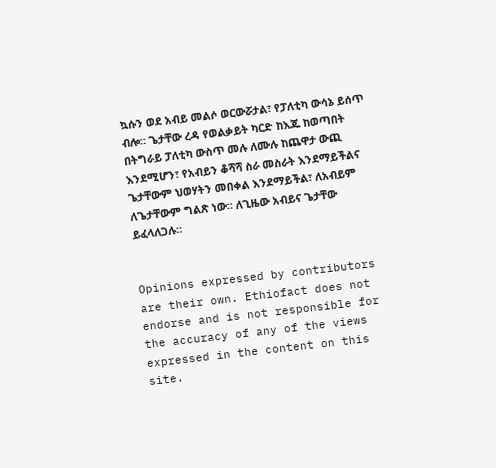ኳሱን ወደ አብይ መልሶ ወርውሯታል፣ የፓለቲካ ውሳኔ ይሰጥ ብሎ። ጌታቸው ረዳ የወልቃይት ካርድ ከእጁ ከወጣበት በትግራይ ፓለቲካ ውስጥ መሉ ለሙሉ ከጨዋታ ውጪ እንደሚሆን፣ የአብይን ቆሻሻ ስራ መስራት እንደማይችልና ጌታቸውም ህወሃትን መበቀል እንደማይችል፣ ለአብይም ለጌታቸውም ግልጽ ነው። ለጊዜው አብይና ጌታቸው ይፈላለጋሉ።


Opinions expressed by contributors are their own. Ethiofact does not endorse and is not responsible for the accuracy of any of the views expressed in the content on this site.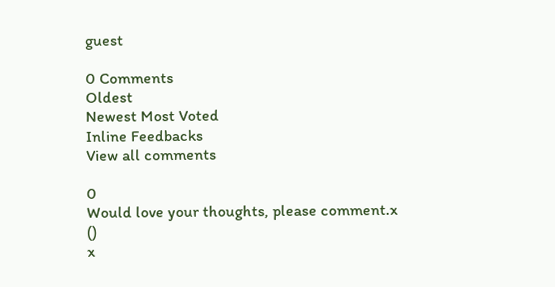guest

0 Comments
Oldest
Newest Most Voted
Inline Feedbacks
View all comments

0
Would love your thoughts, please comment.x
()
x